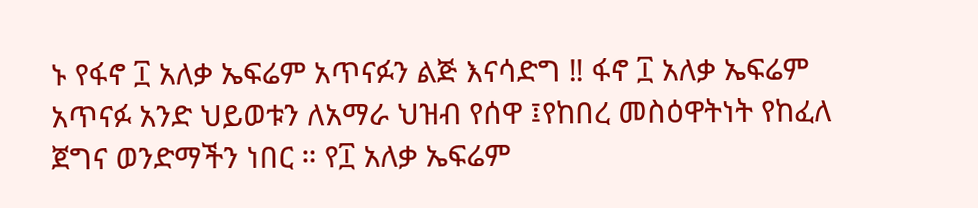ኑ የፋኖ ፲ አለቃ ኤፍሬም አጥናፉን ልጅ እናሳድግ ‼ ፋኖ ፲ አለቃ ኤፍሬም አጥናፉ አንድ ህይወቱን ለአማራ ህዝብ የሰዋ ፤የከበረ መስዕዋትነት የከፈለ ጀግና ወንድማችን ነበር ። የ፲ አለቃ ኤፍሬም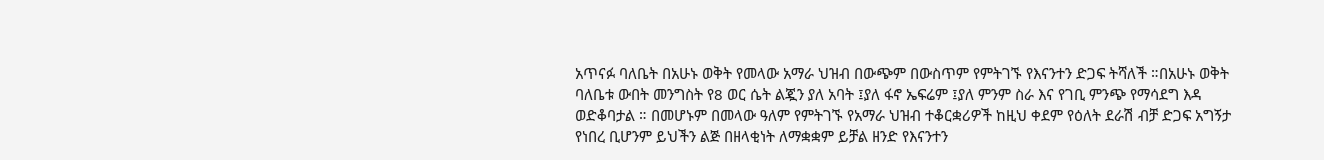አጥናፉ ባለቤት በአሁኑ ወቅት የመላው አማራ ህዝብ በውጭም በውስጥም የምትገኙ የእናንተን ድጋፍ ትሻለች ።በአሁኑ ወቅት ባለቤቱ ውበት መንግስት የ8 ወር ሴት ልጇን ያለ አባት ፤ያለ ፋኖ ኤፍሬም ፤ያለ ምንም ስራ እና የገቢ ምንጭ የማሳደግ እዳ ወድቆባታል ። በመሆኑም በመላው ዓለም የምትገኙ የአማራ ህዝብ ተቆርቋሪዎች ከዚህ ቀደም የዕለት ደራሽ ብቻ ድጋፍ አግኝታ የነበረ ቢሆንም ይህችን ልጅ በዘላቂነት ለማቋቋም ይቻል ዘንድ የእናንተን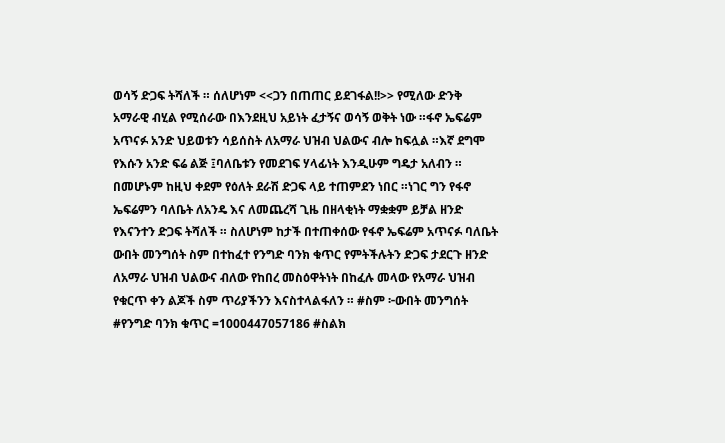ወሳኝ ድጋፍ ትሻለች ። ሰለሆነም <<ጋን በጠጠር ይደገፋል!!>> የሚለው ድንቅ አማራዊ ብሂል የሚሰራው በእንደዚህ አይነት ፈታኝና ወሳኝ ወቅት ነው ።ፋኖ ኤፍሬም አጥናፉ አንድ ህይወቱን ሳይሰስት ለአማራ ህዝብ ህልውና ብሎ ከፍሏል ።እኛ ደግሞ የእሱን አንድ ፍሬ ልጅ ፤ባለቤቱን የመደገፍ ሃላፊነት እንዲሁም ግዴታ አለብን ። በመሆኑም ከዚህ ቀደም የዕለት ደራሽ ድጋፍ ላይ ተጠምደን ነበር ።ነገር ግን የፋኖ ኤፍሬምን ባለቤት ለአንዴ እና ለመጨረሻ ጊዜ በዘላቂነት ማቋቋም ይቻል ዘንድ የእናንተን ድጋፍ ትሻለች ። ስለሆነም ከታች በተጠቀሰው የፋኖ ኤፍሬም አጥናፉ ባለቤት ውበት መንግሰት ስም በተከፈተ የንግድ ባንክ ቁጥር የምትችሉትን ድጋፍ ታደርጉ ዘንድ ለአማራ ህዝብ ህልውና ብለው የከበረ መስዕዋትነት በከፈሉ መላው የአማራ ህዝብ የቁርጥ ቀን ልጆች ስም ጥሪያችንን እናስተላልፋለን ። #ስም ፦ውበት መንግሰት #የንግድ ባንክ ቁጥር =1000447057186 #ስልክ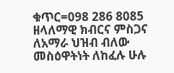ቁጥር=098 286 8085 ዘላለማዊ ክብርና ምስጋና ለአማራ ህዝብ ብለው መስዕዋትነት ለከፈሉ ሁሉ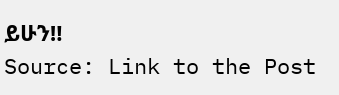ይሁን‼
Source: Link to the Post